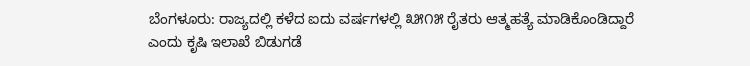ಬೆಂಗಳೂರು: ರಾಜ್ಯದಲ್ಲಿ ಕಳೆದ ಐದು ವರ್ಷಗಳಲ್ಲಿ ೩೫೧೫ ರೈತರು ಆತ್ಮಹತ್ಯೆ ಮಾಡಿಕೊಂಡಿದ್ದಾರೆ ಎಂದು ಕೃಷಿ ಇಲಾಖೆ ಬಿಡುಗಡೆ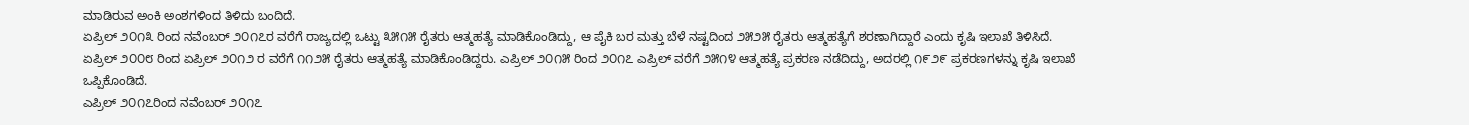ಮಾಡಿರುವ ಅಂಕಿ ಅಂಶಗಳಿಂದ ತಿಳಿದು ಬಂದಿದೆ.
ಏಪ್ರಿಲ್ ೨೦೧೩ ರಿಂದ ನವೆಂಬರ್ ೨೦೧೭ರ ವರೆಗೆ ರಾಜ್ಯದಲ್ಲಿ ಒಟ್ಟು ೩೫೧೫ ರೈತರು ಆತ್ಮಹತ್ಯೆ ಮಾಡಿಕೊಂಡಿದ್ದು, ಆ ಪೈಕಿ ಬರ ಮತ್ತು ಬೆಳೆ ನಷ್ಟದಿಂದ ೨೫೨೫ ರೈತರು ಆತ್ಮಹತ್ಯೆಗೆ ಶರಣಾಗಿದ್ದಾರೆ ಎಂದು ಕೃಷಿ ಇಲಾಖೆ ತಿಳಿಸಿದೆ.
ಏಪ್ರಿಲ್ ೨೦೦೮ ರಿಂದ ಏಪ್ರಿಲ್ ೨೦೧೨ ರ ವರೆಗೆ ೧೧೨೫ ರೈತರು ಆತ್ಮಹತ್ಯೆ ಮಾಡಿಕೊಂಡಿದ್ದರು. ಎಪ್ರಿಲ್ ೨೦೧೫ ರಿಂದ ೨೦೧೭ ಎಪ್ರಿಲ್ ವರೆಗೆ ೨೫೧೪ ಆತ್ಮಹತ್ಯೆ ಪ್ರಕರಣ ನಡೆದಿದ್ದು, ಅದರಲ್ಲಿ ೧೯೨೯ ಪ್ರಕರಣಗಳನ್ನು ಕೃಷಿ ಇಲಾಖೆ ಒಪ್ಪಿಕೊಂಡಿದೆ.
ಎಪ್ರಿಲ್ ೨೦೧೭ರಿಂದ ನವೆಂಬರ್ ೨೦೧೭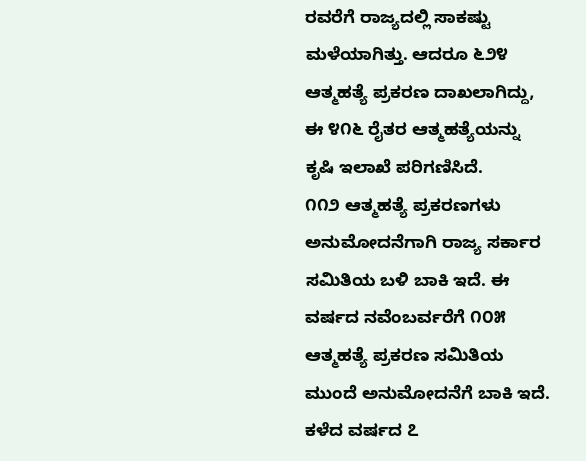ರವರೆಗೆ ರಾಜ್ಯದಲ್ಲಿ ಸಾಕಷ್ಟು ಮಳೆಯಾಗಿತ್ತು. ಆದರೂ ೬೨೪ ಆತ್ಮಹತ್ಯೆ ಪ್ರಕರಣ ದಾಖಲಾಗಿದ್ದು, ಈ ೪೧೬ ರೈತರ ಆತ್ಮಹತ್ಯೆಯನ್ನು ಕೃಷಿ ಇಲಾಖೆ ಪರಿಗಣಿಸಿದೆ.
೧೧೨ ಆತ್ಮಹತ್ಯೆ ಪ್ರಕರಣಗಳು ಅನುಮೋದನೆಗಾಗಿ ರಾಜ್ಯ ಸರ್ಕಾರ ಸಮಿತಿಯ ಬಳಿ ಬಾಕಿ ಇದೆ. ಈ ವರ್ಷದ ನವೆಂಬರ್ವರೆಗೆ ೧೦೫ ಆತ್ಮಹತ್ಯೆ ಪ್ರಕರಣ ಸಮಿತಿಯ ಮುಂದೆ ಅನುಮೋದನೆಗೆ ಬಾಕಿ ಇದೆ. ಕಳೆದ ವರ್ಷದ ೭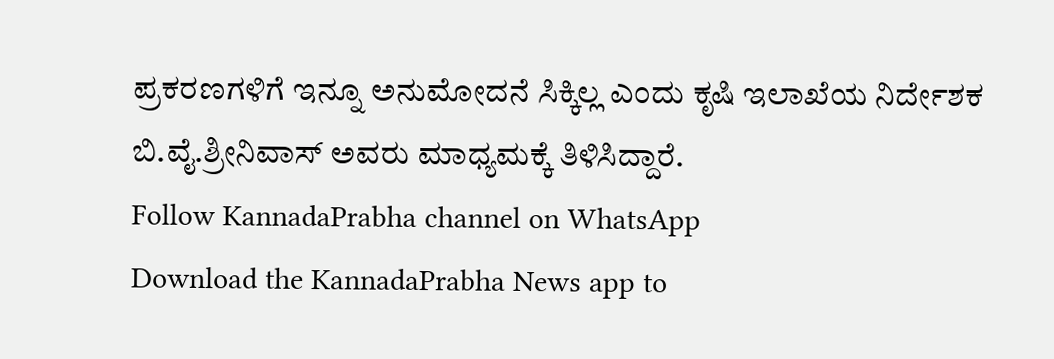ಪ್ರಕರಣಗಳಿಗೆ ಇನ್ನೂ ಅನುಮೋದನೆ ಸಿಕ್ಕಿಲ್ಲ ಎಂದು ಕೃಷಿ ಇಲಾಖೆಯ ನಿರ್ದೇಶಕ ಬಿ.ವೈ.ಶ್ರೀನಿವಾಸ್ ಅವರು ಮಾಧ್ಯಮಕ್ಕೆ ತಿಳಿಸಿದ್ದಾರೆ.
Follow KannadaPrabha channel on WhatsApp
Download the KannadaPrabha News app to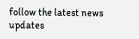follow the latest news updates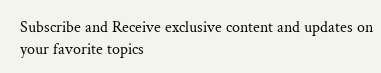Subscribe and Receive exclusive content and updates on your favorite topics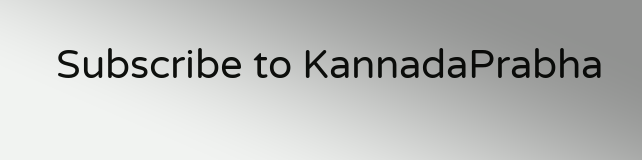Subscribe to KannadaPrabha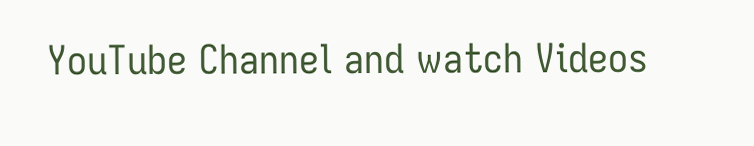YouTube Channel and watch Videos